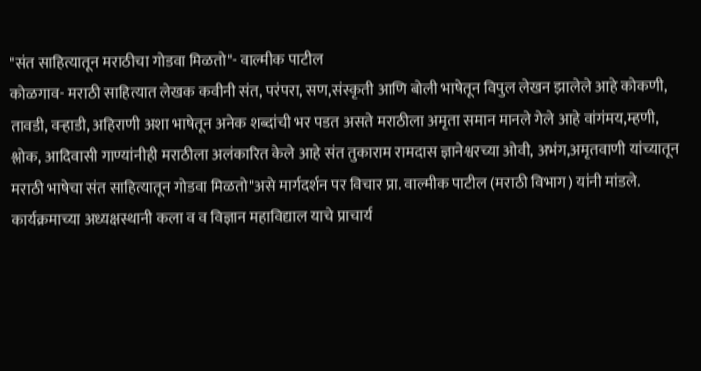"संत साहित्यातून मराठीचा गोडवा मिळतो"- वाल्मीक पाटील
कोळगाव- मराठी साहित्यात लेखक कवीनी संत, परंपरा, सण,संस्कृती आणि बोली भाषेतून विपुल लेखन झालेले आहे कोकणी, तावडी, वऱ्हाडी, अहिराणी अशा भाषेतून अनेक शब्दांची भर पडत असते मराठीला अमृता समान मानले गेले आहे वांगंमय,म्हणी, श्लोक, आदिवासी गाण्यांनीही मराठीला अलंकारित केले आहे संत तुकाराम रामदास ज्ञानेश्वरच्या ओवी, अभंग,अमृतवाणी यांच्यातून मराठी भाषेचा संत साहित्यातून गोडवा मिळतो"असे मार्गदर्शन पर विचार प्रा. वाल्मीक पाटील (मराठी विभाग) यांनी मांडले. कार्यक्रमाच्या अध्यक्षस्थानी कला व व विज्ञान महाविद्याल याचे प्राचार्य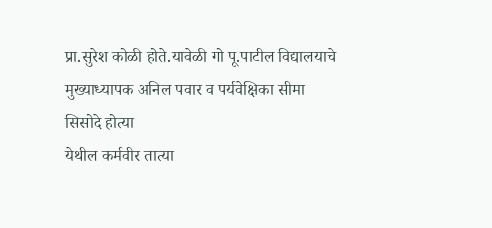प्रा.सुरेश कोळी होते.यावेळी गो पू.पाटील विद्यालयाचे मुख्याध्यापक अनिल पवार व पर्यवेक्षिका सीमा सिसोदे होत्या
येथील कर्मवीर तात्या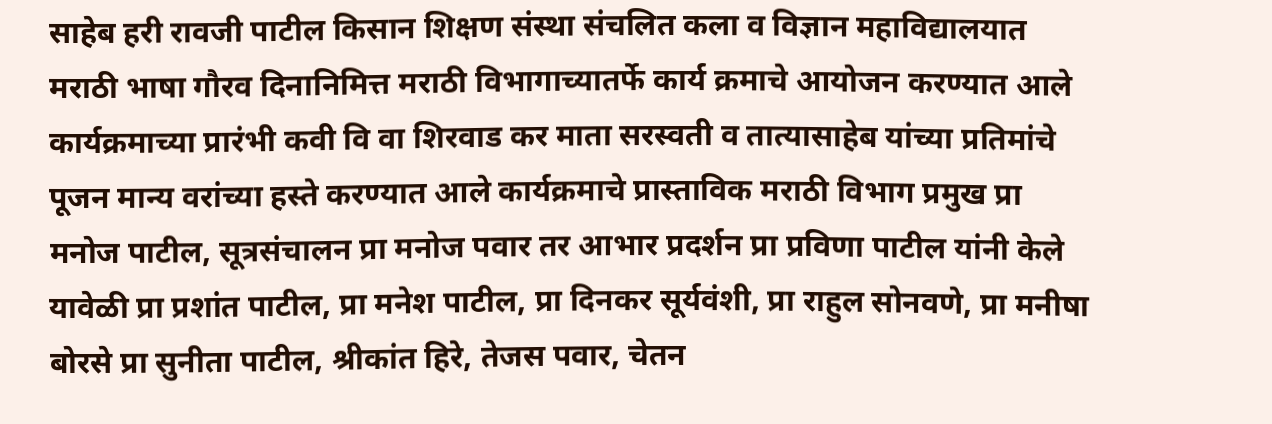साहेब हरी रावजी पाटील किसान शिक्षण संस्था संचलित कला व विज्ञान महाविद्यालयात मराठी भाषा गौरव दिनानिमित्त मराठी विभागाच्यातर्फे कार्य क्रमाचे आयोजन करण्यात आले कार्यक्रमाच्या प्रारंभी कवी वि वा शिरवाड कर माता सरस्वती व तात्यासाहेब यांच्या प्रतिमांचे पूजन मान्य वरांच्या हस्ते करण्यात आले कार्यक्रमाचे प्रास्ताविक मराठी विभाग प्रमुख प्रा मनोज पाटील, सूत्रसंचालन प्रा मनोज पवार तर आभार प्रदर्शन प्रा प्रविणा पाटील यांनी केले यावेळी प्रा प्रशांत पाटील, प्रा मनेश पाटील, प्रा दिनकर सूर्यवंशी, प्रा राहुल सोनवणे, प्रा मनीषा बोरसे प्रा सुनीता पाटील, श्रीकांत हिरे, तेजस पवार, चेतन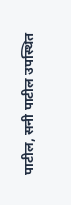पाटील, सनी पाटील उपस्थित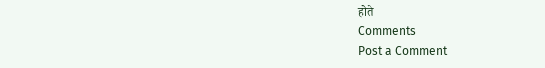होते
Comments
Post a Comment